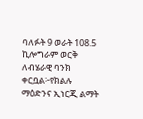ባለፉት 9 ወራት 108.5 ኪሎግራም ወርቅ ለብሄራዊ ባንክ ቀርቧል፦የክልሉ ማዕድንና ኢነርጂ ልማት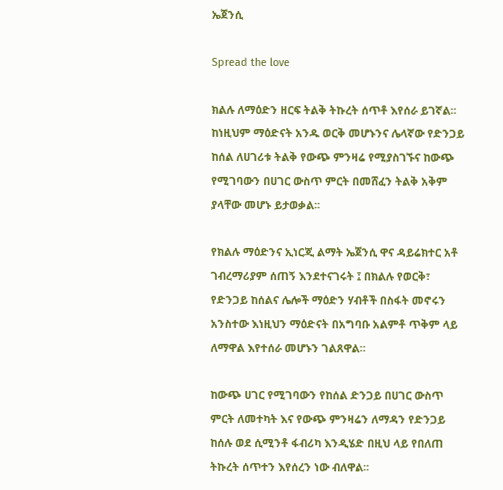ኤጀንሲ

Spread the love

ክልሉ ለማዕድን ዘርፍ ትልቅ ትኩረት ሰጥቶ እየሰራ ይገኛል፡፡ ከነዚህም ማዕድናት አንዱ ወርቅ መሆኑንና ሌላኛው የድንጋይ ከሰል ለሀገሪቱ ትልቅ የውጭ ምንዛሬ የሚያስገኙና ከውጭ የሚገባውን በሀገር ውስጥ ምርት በመሸፈን ትልቅ አቅም ያላቸው መሆኑ ይታወቃል፡፡

የክልሉ ማዕድንና ኢነርጂ ልማት ኤጀንሲ ዋና ዳይሬክተር አቶ ገብረማሪያም ሰጠኝ እንደተናገሩት ፤ በክልሉ የወርቅ፣ የድንጋይ ከሰልና ሌሎች ማዕድን ሃብቶች በስፋት መኖሩን አንስተው እነዚህን ማዕድናት በአግባቡ አልምቶ ጥቅም ላይ ለማዋል እየተሰራ መሆኑን ገልጸዋል።

ከውጭ ሀገር የሚገባውን የከሰል ድንጋይ በሀገር ውስጥ ምርት ለመተካት እና የውጭ ምንዛሬን ለማዳን የድንጋይ ከሰሉ ወደ ሲሚንቶ ፋብሪካ እንዲሄድ በዚህ ላይ የበለጠ ትኩረት ሰጥተን እየሰረን ነው ብለዋል፡፡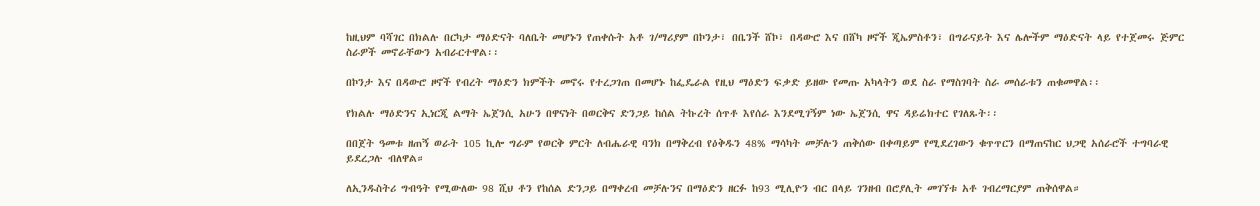ከዚህም ባሻገር በክልሉ በርካታ ማዕድናት ባለቤት መሆኑን የጠቀሱት አቶ ገ/ማሪያም በኮንታ፣ በቤንች ሸኮ፣ በዳውሮ እና በሸካ ዞኖች ጂኤምስቶን፣ በግራናይት እና ሌሎችም ማዕድናት ላይ የተጀመሩ ጅምር ስራዎች መኖራቸውን አብራርተዋል፡፡

በኮንታ እና በዳውሮ ዞኖች የብረት ማዕድን ክምችት መኖሩ የተረጋገጠ በመሆኑ ከፌዴራል የዚህ ማዕድን ፍቃድ ይዘው የመጡ አካላትን ወደ ስራ የማስገባት ስራ መሰራቱን ጠቁመዋል፡፡

የክልሉ ማዕድንና ኢነርጂ ልማት ኤጀንሲ አሁን በዋናነት በወርቅና ድንጋይ ከሰል ትኩረት ሰጥቶ እየሰራ እንደሚገኝም ነው ኤጀንሲ ዋና ዳይሬክተር የገለጹት፡፡

በበጀት ዓመቱ ዘጠኝ ወራት 105 ኪሎ ግራም የወርቅ ምርት ለብሔራዊ ባንክ በማቅረብ የዕቅዱን 48% ማሳካት መቻሉን ጠቅሰው በቀጣይም የሚደረገውን ቁጥጥርን በማጠናከር ህጋዊ አሰራሮች ተግባራዊ ይደረጋሉ ብለዋል።

ለኢንዱስትሪ ግብዓት የሚውለው 98 ሺህ ቶን የከሰል ድንጋይ በማቀረብ መቻሉንና በማዕድን ዘርፉ ከ93 ሚሊዮን ብር በላይ ገንዘብ በሮያሊት መገኘቱ አቶ ገብረማርያም ጠቅሰዋል።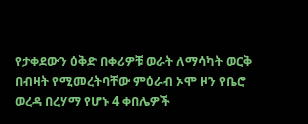የታቀደውን ዕቅድ በቀሪዎቹ ወራት ለማሳካት ወርቅ በብዛት የሚመረትባቸው ምዕራብ ኦሞ ዞን የቤሮ ወረዳ በረሃማ የሆኑ 4 ቀበሌዎች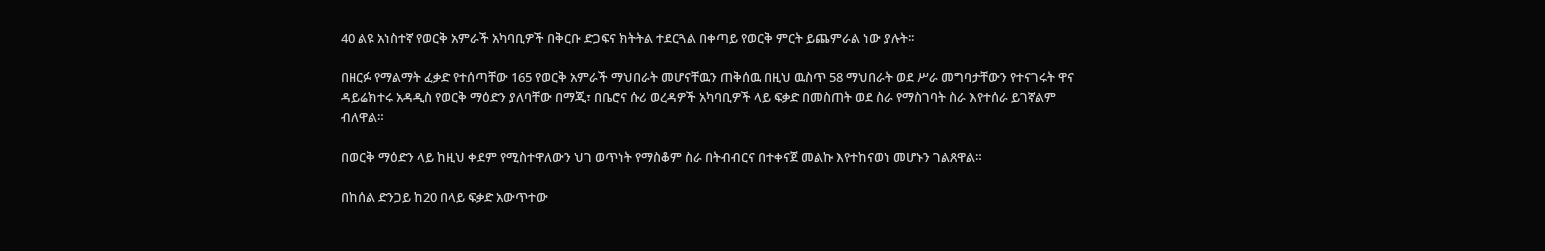40 ልዩ አነስተኛ የወርቅ አምራች አካባቢዎች በቅርቡ ድጋፍና ክትትል ተደርጓል በቀጣይ የወርቅ ምርት ይጨምራል ነው ያሉት፡፡

በዘርፉ የማልማት ፈቃድ የተሰጣቸው 165 የወርቅ አምራች ማህበራት መሆናቸዉን ጠቅሰዉ በዚህ ዉስጥ 58 ማህበራት ወደ ሥራ መግባታቸውን የተናገሩት ዋና ዳይሬክተሩ አዳዲስ የወርቅ ማዕድን ያለባቸው በማጂ፣ በቤሮና ሱሪ ወረዳዎች አካባቢዎች ላይ ፍቃድ በመስጠት ወደ ስራ የማስገባት ስራ እየተሰራ ይገኛልም ብለዋል።

በወርቅ ማዕድን ላይ ከዚህ ቀደም የሚስተዋለውን ህገ ወጥነት የማስቆም ስራ በትብብርና በተቀናጀ መልኩ እየተከናወነ መሆኑን ገልጸዋል።

በከሰል ድንጋይ ከ20 በላይ ፍቃድ አውጥተው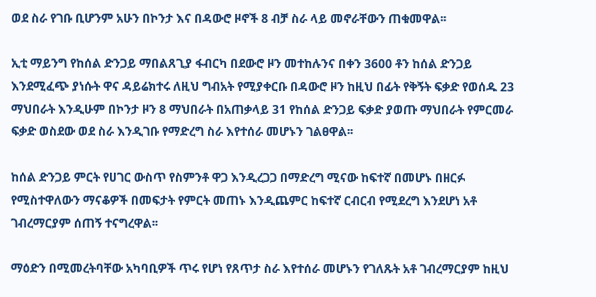ወደ ስራ የገቡ ቢሆንም አሁን በኮንታ እና በዳውሮ ዞኖች 8 ብቻ ስራ ላይ መኖራቸውን ጠቁመዋል፡፡

ኢቲ ማይንግ የከሰል ድንጋይ ማበልጸጊያ ፋብርካ በደውሮ ዞን መተከሉንና በቀን 3600 ቶን ከሰል ድንጋይ እንደሚፈጭ ያነሱት ዋና ዳይሬክተሩ ለዚህ ግብአት የሚያቀርቡ በዳውሮ ዞን ከዚህ በፊት የቅኝት ፍቃድ የወሰዱ 23 ማህበራት እንዲሁም በኮንታ ዞን 8 ማህበራት በአጠቃላይ 31 የከሰል ድንጋይ ፍቃድ ያወጡ ማህበራት የምርመራ ፍቃድ ወስደው ወደ ስራ እንዲገቡ የማድረግ ስራ እየተሰራ መሆኑን ገልፀዋል፡፡

ከሰል ድንጋይ ምርት የሀገር ውስጥ የስምንቶ ዋጋ እንዲረጋጋ በማድረግ ሚናው ከፍተኛ በመሆኑ በዘርፉ የሚስተዋለውን ማናቆዎች በመፍታት የምርት መጠኑ እንዲጨምር ከፍተኛ ርብርብ የሚደረግ እንደሆነ አቶ ገብረማርያም ሰጠኝ ተናግረዋል፡፡

ማዕድን በሚመረትባቸው አካባቢዎች ጥሩ የሆነ የጸጥታ ስራ እየተሰራ መሆኑን የገለጹት አቶ ገብረማርያም ከዚህ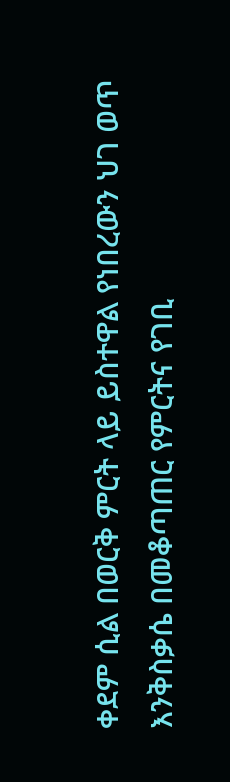ቀደም ሲል በወርቅ ምርት ላይ ይስተዋል የነበረውን ህገ ወጥ እንቅስቃሴ በመቆጣጠር የምርትና የገቢ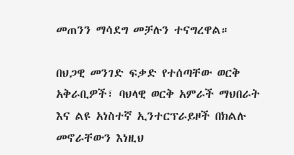መጠንን ማሳደግ መቻሉን ተናግረዋል።

በህጋዊ መንገድ ፍቃድ የተሰጣቸው ወርቅ አቅራቢዎች፣ ባህላዊ ወርቅ አምራች ማህበራት እና ልዩ አነስተኛ ኢንተርፕራይዞች በክልሉ መኖራቸውን እነዚህ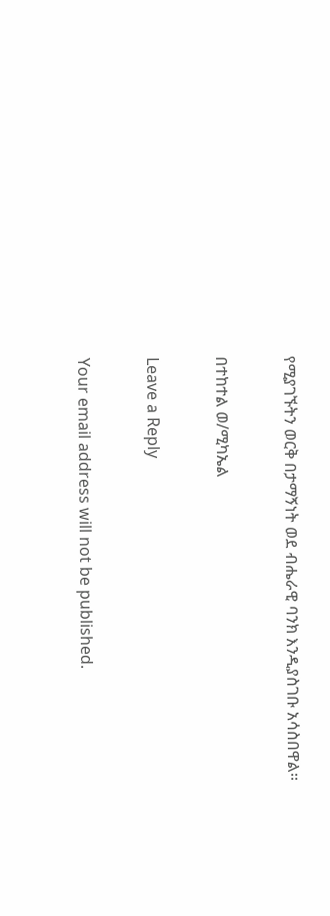የሚያገኙትን ወርቅ በታማኝነት ወደ ብሔራዊ ባንክ እንዲያስገቡ አሳስበዋል፡፡

በተከተል ወ/ሚካኤል

Leave a Reply

Your email address will not be published.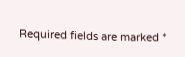Required fields are marked *